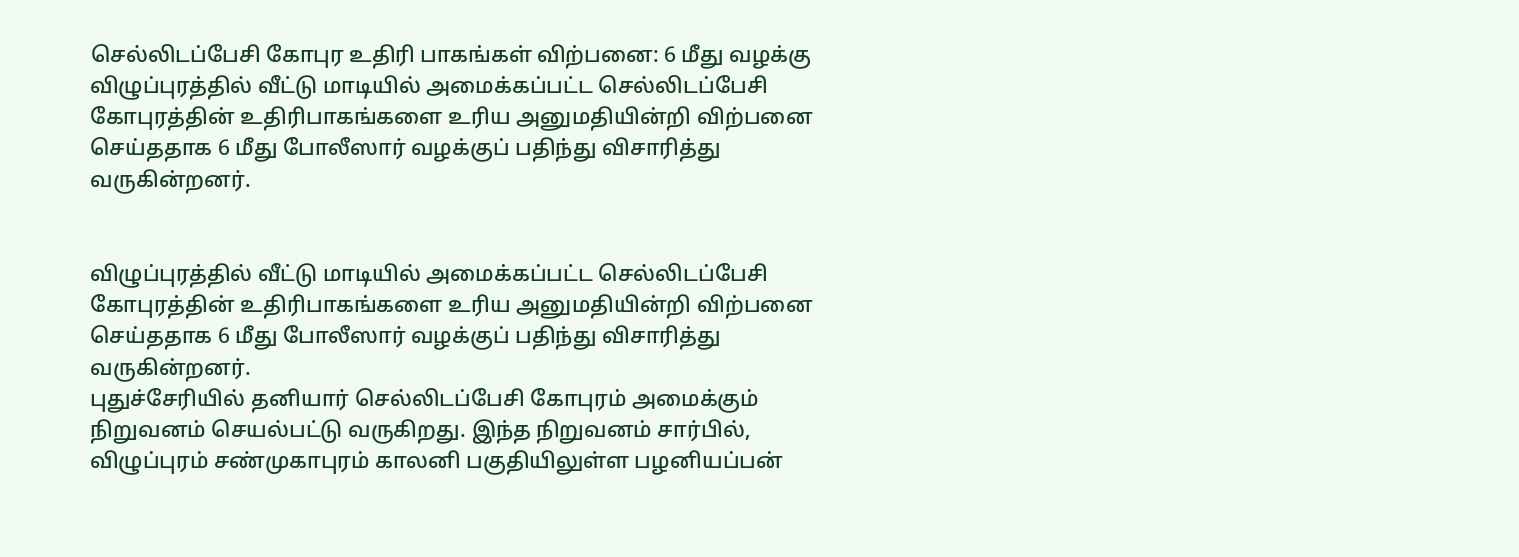செல்லிடப்பேசி கோபுர உதிரி பாகங்கள் விற்பனை: 6 மீது வழக்கு
விழுப்புரத்தில் வீட்டு மாடியில் அமைக்கப்பட்ட செல்லிடப்பேசி கோபுரத்தின் உதிரிபாகங்களை உரிய அனுமதியின்றி விற்பனை செய்ததாக 6 மீது போலீஸார் வழக்குப் பதிந்து விசாரித்து வருகின்றனர்.


விழுப்புரத்தில் வீட்டு மாடியில் அமைக்கப்பட்ட செல்லிடப்பேசி கோபுரத்தின் உதிரிபாகங்களை உரிய அனுமதியின்றி விற்பனை செய்ததாக 6 மீது போலீஸார் வழக்குப் பதிந்து விசாரித்து வருகின்றனர்.
புதுச்சேரியில் தனியார் செல்லிடப்பேசி கோபுரம் அமைக்கும் நிறுவனம் செயல்பட்டு வருகிறது. இந்த நிறுவனம் சார்பில், விழுப்புரம் சண்முகாபுரம் காலனி பகுதியிலுள்ள பழனியப்பன்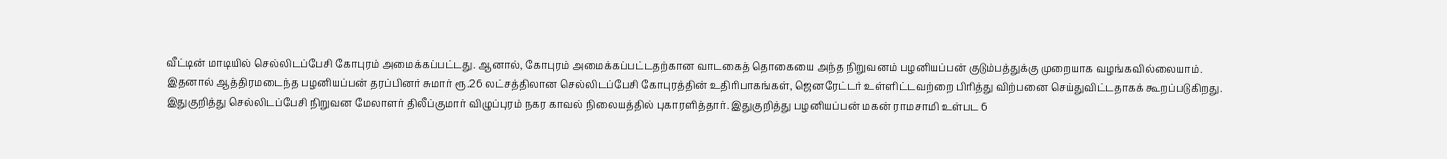வீட்டின் மாடியில் செல்லிடப்பேசி கோபுரம் அமைக்கப்பட்டது. ஆனால், கோபுரம் அமைக்கப்பட்டதற்கான வாடகைத் தொகையை அந்த நிறுவனம் பழனியப்பன் குடும்பத்துக்கு முறையாக வழங்கவில்லையாம்.
இதனால் ஆத்திரமடைந்த பழனியப்பன் தரப்பினர் சுமார் ரூ.26 லட்சத்திலான செல்லிடப்பேசி கோபுரத்தின் உதிரிபாகங்கள், ஜெனரேட்டர் உள்ளிட்டவற்றை பிரித்து விற்பனை செய்துவிட்டதாகக் கூறப்படுகிறது.
இதுகுறித்து செல்லிடப்பேசி நிறுவன மேலாளர் திலீப்குமார் விழுப்புரம் நகர காவல் நிலையத்தில் புகாரளித்தார். இதுகுறித்து பழனியப்பன் மகன் ராமசாமி உள்பட 6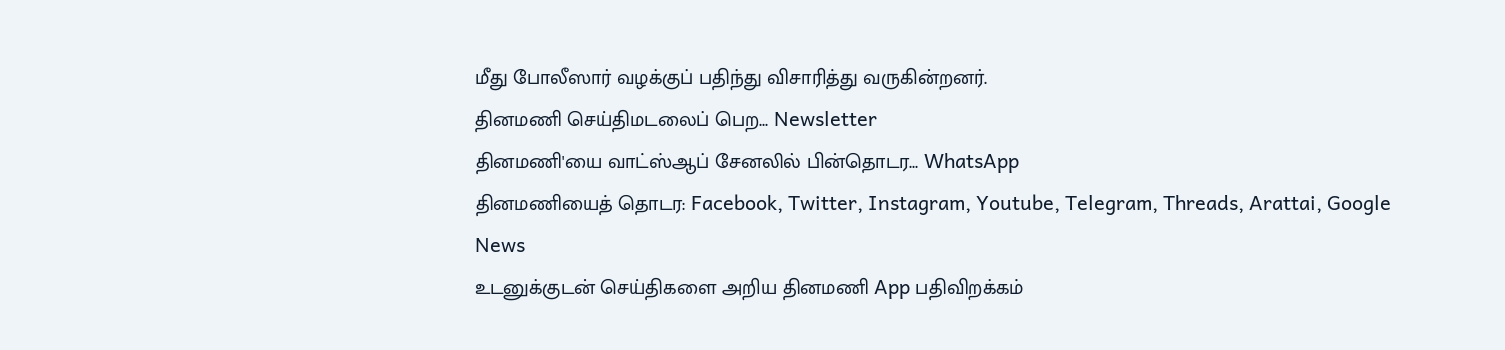மீது போலீஸார் வழக்குப் பதிந்து விசாரித்து வருகின்றனர்.
தினமணி செய்திமடலைப் பெற... Newsletter
தினமணி'யை வாட்ஸ்ஆப் சேனலில் பின்தொடர... WhatsApp
தினமணியைத் தொடர: Facebook, Twitter, Instagram, Youtube, Telegram, Threads, Arattai, Google News
உடனுக்குடன் செய்திகளை அறிய தினமணி App பதிவிறக்கம்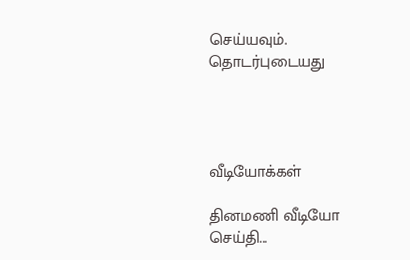செய்யவும்.
தொடர்புடையது




வீடியோக்கள்

தினமணி வீடியோ செய்தி...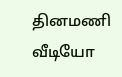தினமணி வீடியோ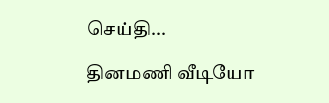செய்தி...

தினமணி வீடியோ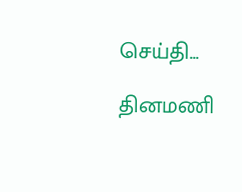செய்தி...

தினமணி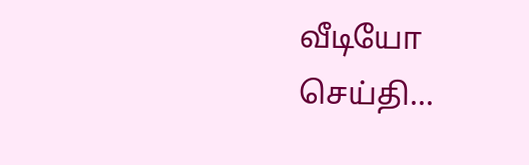வீடியோ செய்தி...